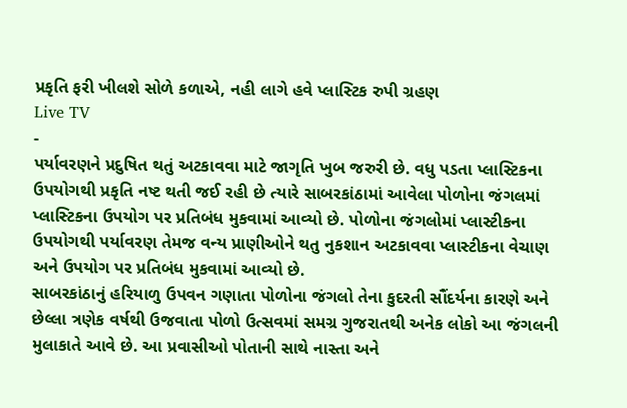પ્રકૃતિ ફરી ખીલશે સોળે કળાએ, નહી લાગે હવે પ્લાસ્ટિક રુપી ગ્રહણ
Live TV
-
પર્યાવરણને પ્રદુષિત થતું અટકાવવા માટે જાગૃતિ ખુબ જરુરી છે. વધુ પડતા પ્લાસ્ટિકના ઉપયોગથી પ્રકૃતિ નષ્ટ થતી જઈ રહી છે ત્યારે સાબરકાંઠામાં આવેલા પોળોના જંગલમાં પ્લાસ્ટિકના ઉપયોગ પર પ્રતિબંધ મુકવામાં આવ્યો છે. પોળોના જંગલોમાં પ્લાસ્ટીકના ઉપયોગથી પર્યાવરણ તેમજ વન્ય પ્રાણીઓને થતુ નુકશાન અટકાવવા પ્લાસ્ટીકના વેચાણ અને ઉપયોગ પર પ્રતિબંધ મુકવામાં આવ્યો છે.
સાબરકાંઠાનું હરિયાળુ ઉપવન ગણાતા પોળોના જંગલો તેના કુદરતી સૌંદર્યના કારણે અને છેલ્લા ત્રણેક વર્ષથી ઉજવાતા પોળો ઉત્સવમાં સમગ્ર ગુજરાતથી અનેક લોકો આ જંગલની મુલાકાતે આવે છે. આ પ્રવાસીઓ પોતાની સાથે નાસ્તા અને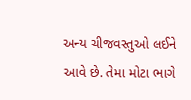અન્ય ચીજવસ્તુઓ લઈને આવે છે. તેમા મોટા ભાગે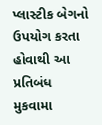પ્લાસ્ટીક બેગનો ઉપયોગ કરતા હોવાથી આ પ્રતિબંધ મુકવામા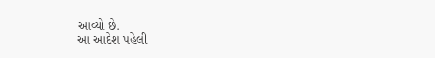આવ્યો છે.
આ આદેશ પહેલી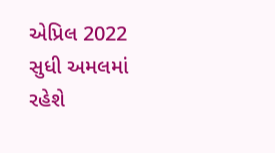એપ્રિલ 2022 સુધી અમલમાં રહેશે